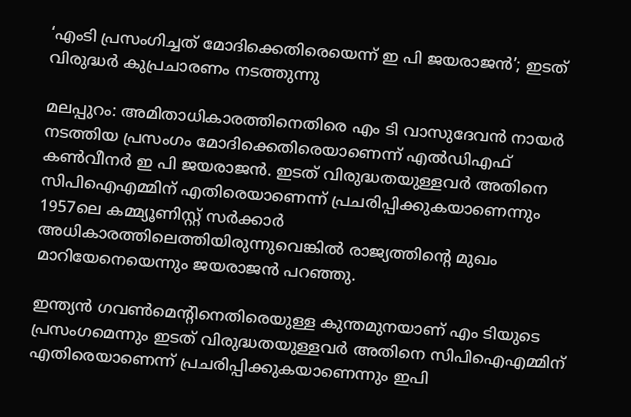‘എംടി പ്രസംഗിച്ചത് മോദിക്കെതിരെയെന്ന് ഇ പി ജയരാജന്‍’; ഇടത് വിരുദ്ധര്‍ കുപ്രചാരണം നടത്തുന്നു

മലപ്പുറം: അമിതാധികാരത്തിനെതിരെ എം ടി വാസുദേവന്‍ നായര്‍ നടത്തിയ പ്രസംഗം മോദിക്കെതിരെയാണെന്ന് എല്‍ഡിഎഫ് കണ്‍വീനര്‍ ഇ പി ജയരാജന്‍. ഇടത് വിരുദ്ധതയുള്ളവര്‍ അതിനെ സിപിഐഎമ്മിന് എതിരെയാണെന്ന് പ്രചരിപ്പിക്കുകയാണെന്നും 1957ലെ കമ്മ്യൂണിസ്റ്റ് സര്‍ക്കാര്‍ അധികാരത്തിലെത്തിയിരുന്നുവെങ്കില്‍ രാജ്യത്തിന്റെ മുഖം മാറിയേനെയെന്നും ജയരാജന്‍ പറഞ്ഞു.

ഇന്ത്യന്‍ ഗവണ്‍മെന്റിനെതിരെയുള്ള കുന്തമുനയാണ് എം ടിയുടെ പ്രസംഗമെന്നും ഇടത് വിരുദ്ധതയുള്ളവര്‍ അതിനെ സിപിഐഎമ്മിന് എതിരെയാണെന്ന് പ്രചരിപ്പിക്കുകയാണെന്നും ഇപി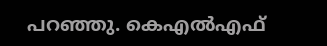പറഞ്ഞു. കെഎല്‍എഫ്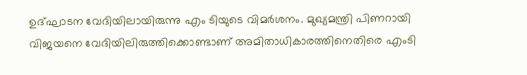ഉദ്ഘാടന വേദിയിലായിരുന്നു എം ടിയുടെ വിമര്‍ശനം. മുഖ്യമന്ത്രി പിണറായി വിജയനെ വേദിയിലിരുത്തിക്കൊണ്ടാണ് അമിതാധികാരത്തിനെതിരെ എംടി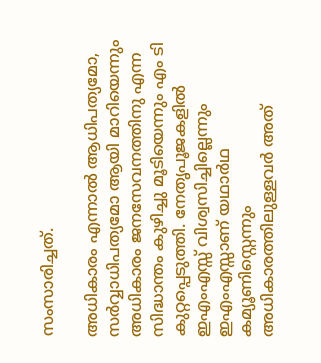സംസാരിച്ചത്.

അധികാരം എന്നാല്‍ ആധിപത്യമോ, സര്‍വ്വാധിപത്യമോ ആയി മാറിയെന്നും അധികാരം ജനസേവനത്തിനു എന്ന സിദ്ധാന്തം കുഴിച്ചു മൂടിയെന്നും എം ടി കുറ്റപ്പെടുത്തി. നേതൃപൂജകളില്‍ ഇഎംഎസ്സ് വിശ്വസിച്ചില്ലെന്നും ഇഎംഎസ്സാണ് യഥാര്‍ഥ കമ്യൂണിസ്റ്റെന്നും അധികാരത്തിലുള്ളവര്‍ അത്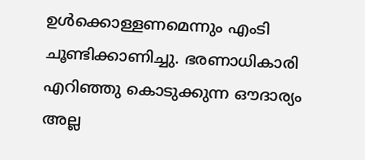ഉള്‍ക്കൊള്ളണമെന്നും എംടി ചൂണ്ടിക്കാണിച്ചു. ഭരണാധികാരി എറിഞ്ഞു കൊടുക്കുന്ന ഔദാര്യം അല്ല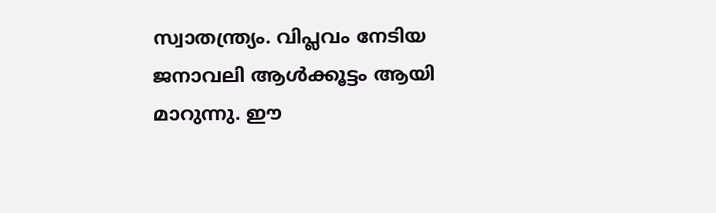സ്വാതന്ത്ര്യം. വിപ്ലവം നേടിയ ജനാവലി ആള്‍ക്കൂട്ടം ആയി മാറുന്നു. ഈ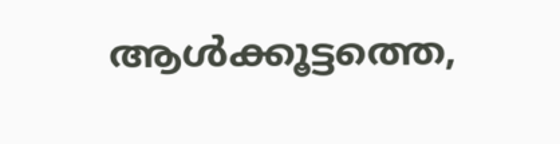ആള്‍ക്കൂട്ടത്തെ,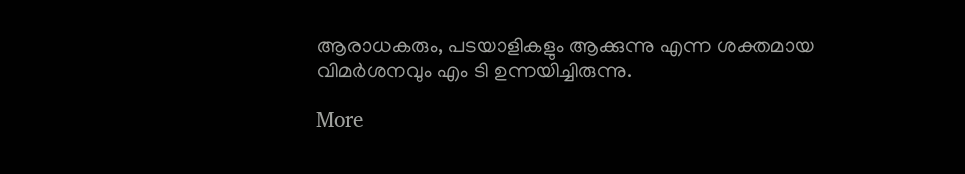ആരാധകരും, പടയാളികളും ആക്കുന്നു എന്ന ശക്തമായ വിമര്‍ശനവും എം ടി ഉന്നയിച്ചിരുന്നു.

More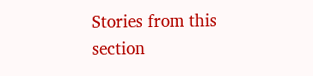Stories from this section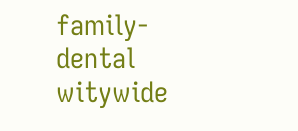family-dental
witywide